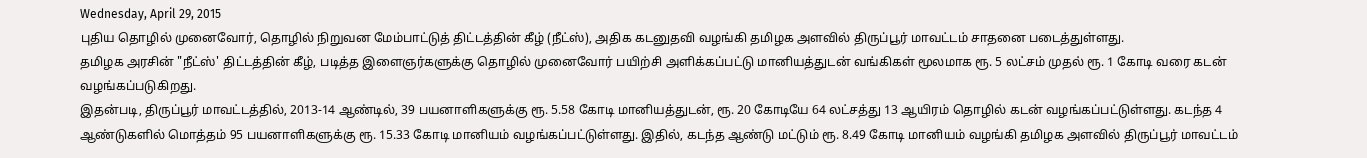Wednesday, April 29, 2015
புதிய தொழில் முனைவோர், தொழில் நிறுவன மேம்பாட்டுத் திட்டத்தின் கீழ் (நீட்ஸ்), அதிக கடனுதவி வழங்கி தமிழக அளவில் திருப்பூர் மாவட்டம் சாதனை படைத்துள்ளது.
தமிழக அரசின் "நீட்ஸ்' திட்டத்தின் கீழ், படித்த இளைஞர்களுக்கு தொழில் முனைவோர் பயிற்சி அளிக்கப்பட்டு மானியத்துடன் வங்கிகள் மூலமாக ரூ. 5 லட்சம் முதல் ரூ. 1 கோடி வரை கடன் வழங்கப்படுகிறது.
இதன்படி, திருப்பூர் மாவட்டத்தில், 2013-14 ஆண்டில், 39 பயனாளிகளுக்கு ரூ. 5.58 கோடி மானியத்துடன், ரூ. 20 கோடியே 64 லட்சத்து 13 ஆயிரம் தொழில் கடன் வழங்கப்பட்டுள்ளது. கடந்த 4 ஆண்டுகளில் மொத்தம் 95 பயனாளிகளுக்கு ரூ. 15.33 கோடி மானியம் வழங்கப்பட்டுள்ளது. இதில், கடந்த ஆண்டு மட்டும் ரூ. 8.49 கோடி மானியம் வழங்கி தமிழக அளவில் திருப்பூர் மாவட்டம்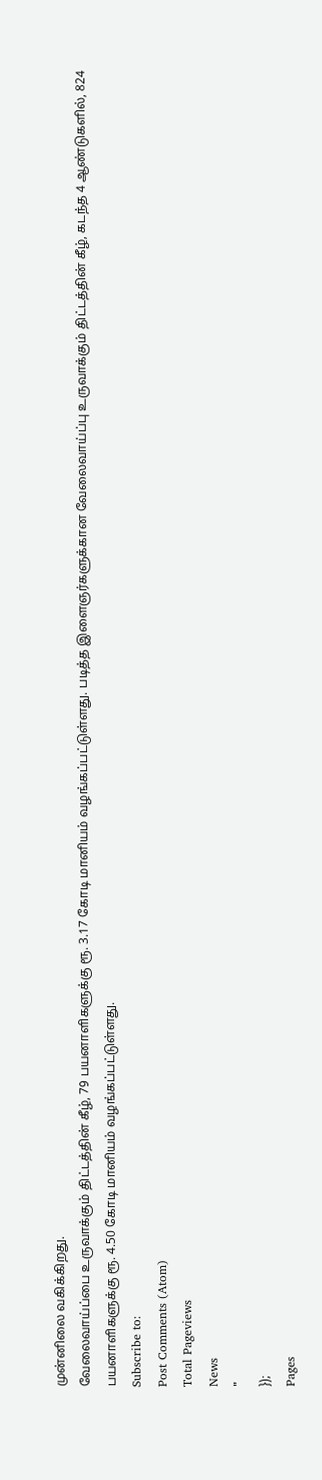முன்னிலை வகிக்கிறது.
வேலைவாய்ப்பை உருவாக்கும் திட்டத்தின் கீழ், 79 பயனாளிகளுக்கு ரூ. 3.17 கோடி மானியம் வழங்கப்பட்டுள்ளது. படித்த இளைஞர்களுக்கான வேலைவாய்ப்பு உருவாக்கும் திட்டத்தின் கீழ், கடந்த 4 ஆண்டுகளில், 824 பயனாளிகளுக்கு ரூ. 4.50 கோடி மானியம் வழங்கப்பட்டுள்ளது.
Subscribe to:
Post Comments (Atom)
Total Pageviews
News
"
});
Pages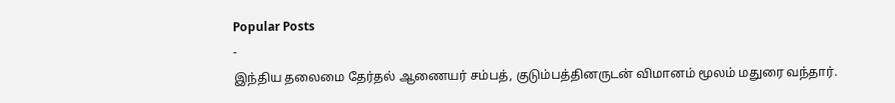Popular Posts
-
இந்திய தலைமை தேர்தல் ஆணையர் சம்பத், குடும்பத்தினருடன் விமானம் மூலம் மதுரை வந்தார்.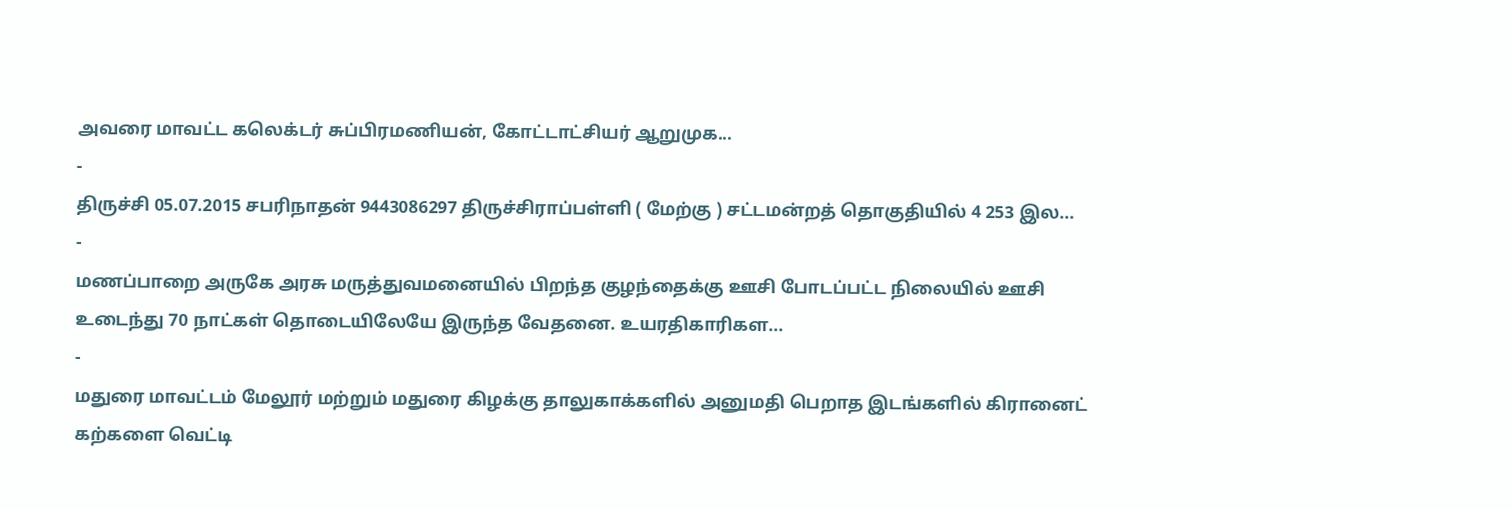அவரை மாவட்ட கலெக்டர் சுப்பிரமணியன், கோட்டாட்சியர் ஆறுமுக...
-
திருச்சி 05.07.2015 சபரிநாதன் 9443086297 திருச்சிராப்பள்ளி ( மேற்கு ) சட்டமன்றத் தொகுதியில் 4 253 இல...
-
மணப்பாறை அருகே அரசு மருத்துவமனையில் பிறந்த குழந்தைக்கு ஊசி போடப்பட்ட நிலையில் ஊசி உடைந்து 70 நாட்கள் தொடையிலேயே இருந்த வேதனை. உயரதிகாரிகள...
-
மதுரை மாவட்டம் மேலூர் மற்றும் மதுரை கிழக்கு தாலுகாக்களில் அனுமதி பெறாத இடங்களில் கிரானைட் கற்களை வெட்டி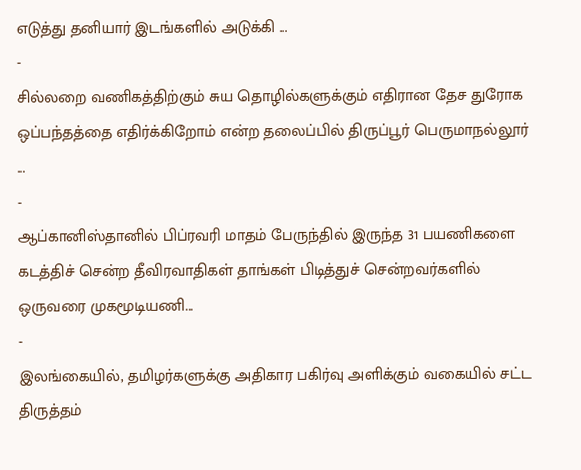எடுத்து தனியார் இடங்களில் அடுக்கி ...
-
சில்லறை வணிகத்திற்கும் சுய தொழில்களுக்கும் எதிரான தேச துரோக ஒப்பந்தத்தை எதிர்க்கிறோம் என்ற தலைப்பில் திருப்பூர் பெருமாநல்லூர் ...
-
ஆப்கானிஸ்தானில் பிப்ரவரி மாதம் பேருந்தில் இருந்த 31 பயணிகளை கடத்திச் சென்ற தீவிரவாதிகள் தாங்கள் பிடித்துச் சென்றவர்களில் ஒருவரை முகமூடியணி...
-
இலங்கையில், தமிழர்களுக்கு அதிகார பகிர்வு அளிக்கும் வகையில் சட்ட திருத்தம்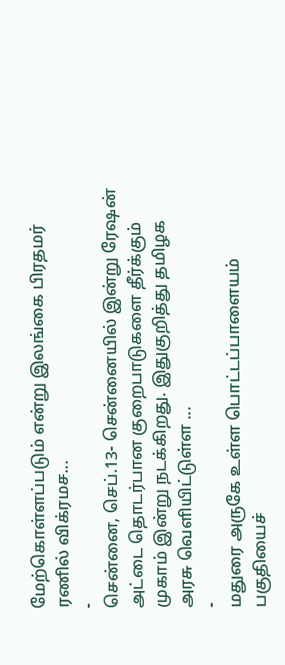மேற்கொள்ளப்படும் என்று இலங்கை பிரதமர் ரணில் விக்ரமச...
-
சென்னை, செப்.13- சென்னையில் இன்று ரேஷன் அட்டை தொடர்பான குறைபாடுகளை தீர்க்கும் முகாம் இன்று நடக்கிறது. இதுகுறித்து தமிழக அரசு வெளியிட்டுள்ள ...
-
மதுரை அருகே உள்ள பொட்டப்பாளையம் பகுதியைச்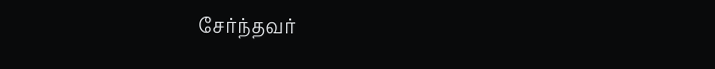சேர்ந்தவர்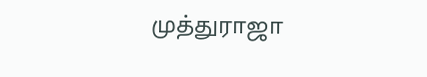முத்துராஜா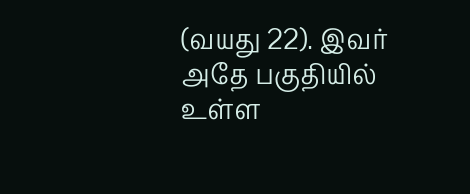(வயது 22). இவர் அதே பகுதியில் உள்ள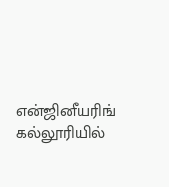என்ஜினீயரிங் கல்லூரியில்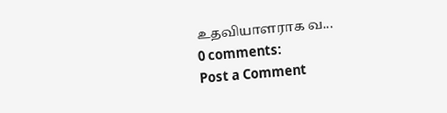உதவியாளராக வ...
0 comments:
Post a Comment